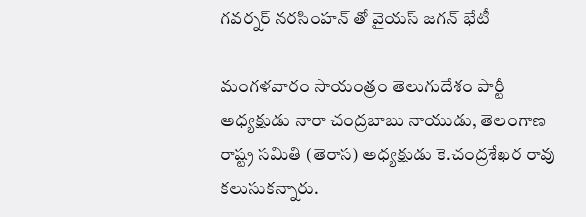గవర్నర్ నరసింహన్ తో వైయస్ జగన్ భేటీ

మంగళవారం సాయంత్రం తెలుగుదేశం పార్టీ అధ్యక్షుడు నారా చంద్రబాబు నాయుడు, తెలంగాణ రాష్ట్ర సమితి (తెరాస) అధ్యక్షుడు కె.చంద్రశేఖర రావు కలుసుకన్నారు.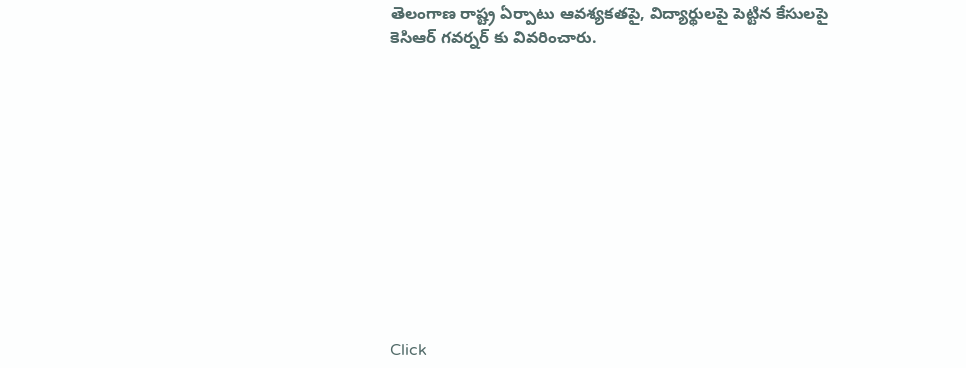తెలంగాణ రాష్ట్ర ఏర్పాటు ఆవశ్యకతపై, విద్యార్థులపై పెట్టిన కేసులపై కెసిఆర్ గవర్నర్ కు వివరించారు.












Click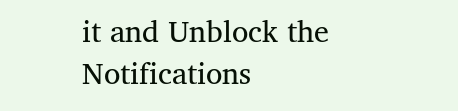it and Unblock the Notifications